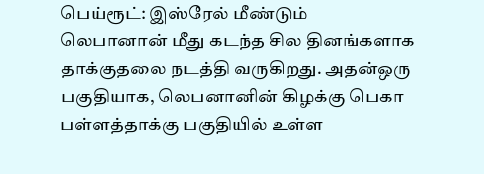பெய்ரூட்: இஸ்ரேல் மீண்டும் லெபானான் மீது கடந்த சில தினங்களாக தாக்குதலை நடத்தி வருகிறது. அதன்ஒரு பகுதியாக, லெபனானின் கிழக்கு பெகா பள்ளத்தாக்கு பகுதியில் உள்ள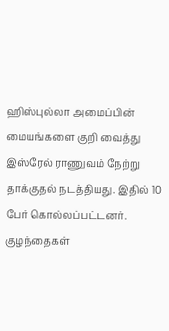ஹிஸ்புல்லா அமைப்பின் மையங்களை குறி வைத்து இஸ்ரேல் ராணுவம் நேற்று தாக்குதல் நடத்தியது. இதில் 10 பேர் கொல்லப்பட்டனர்.
குழந்தைகள்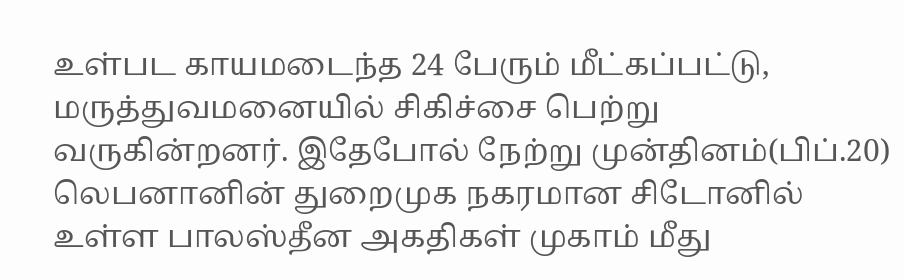உள்பட காயமடைந்த 24 பேரும் மீட்கப்பட்டு, மருத்துவமனையில் சிகிச்சை பெற்று வருகின்றனர். இதேபோல் நேற்று முன்தினம்(பிப்.20) லெபனானின் துறைமுக நகரமான சிடோனில் உள்ள பாலஸ்தீன அகதிகள் முகாம் மீது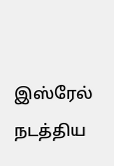இஸ்ரேல் நடத்திய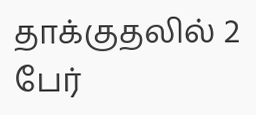தாக்குதலில் 2 பேர்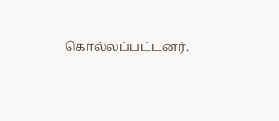கொல்லப்பட்டனர்.